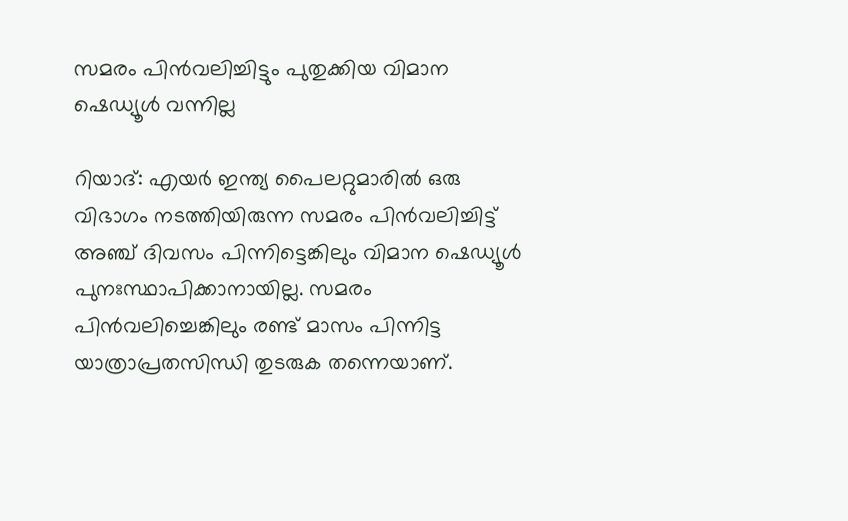സമരം പിന്‍വലിച്ചിട്ടും പുതുക്കിയ വിമാന ഷെഡ്യൂള്‍ വന്നില്ല

റിയാദ്: എയര്‍ ഇന്ത്യ പൈലറ്റുമാരില്‍ ഒരു വിഭാഗം നടത്തിയിരുന്ന സമരം പിന്‍വലിച്ചിട്ട് അഞ്ച് ദിവസം പിന്നിട്ടെങ്കിലും വിമാന ഷെഡ്യൂള്‍ പുനഃസ്ഥാപിക്കാനായില്ല. സമരം പിന്‍വലിച്ചെങ്കിലും രണ്ട് മാസം പിന്നിട്ട യാത്രാപ്രതസിന്ധി തുടരുക തന്നെയാണ്.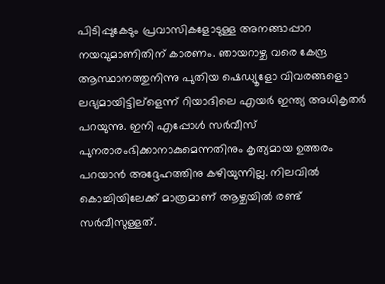പിടിപ്പുകേടും പ്രവാസികളോടുള്ള അനങ്ങാപ്പാറ നയവുമാണിതിന് കാരണം. ഞായറാഴ്ച വരെ കേന്ദ്ര ആസ്ഥാനത്തുനിന്നു പുതിയ ഷെഡ്യൂളോ വിവരങ്ങളൊ ലഭ്യമായിട്ടില്ളെന്ന് റിയാദിലെ എയര്‍ ഇന്ത്യ അധികൃതര്‍ പറയുന്നു. ഇനി എപ്പോള്‍ സര്‍വീസ് പുനരാരംഭിക്കാനാകുമെന്നതിനും കൃത്യമായ ഉത്തരം പറയാന്‍ അദ്ദേഹത്തിനു കഴിയുന്നില്ല. നിലവില്‍ കൊച്ചിയിലേക്ക് മാത്രമാണ് ആഴ്ചയില്‍ രണ്ട് സര്‍വീസുള്ളത്.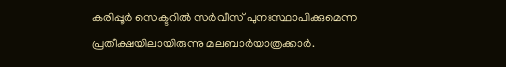കരിപ്പൂര്‍ സെക്ടറില്‍ സര്‍വീസ് പുനഃസ്ഥാപിക്കുമെന്ന പ്രതീക്ഷയിലായിരുന്നു മലബാര്‍യാത്രക്കാര്‍.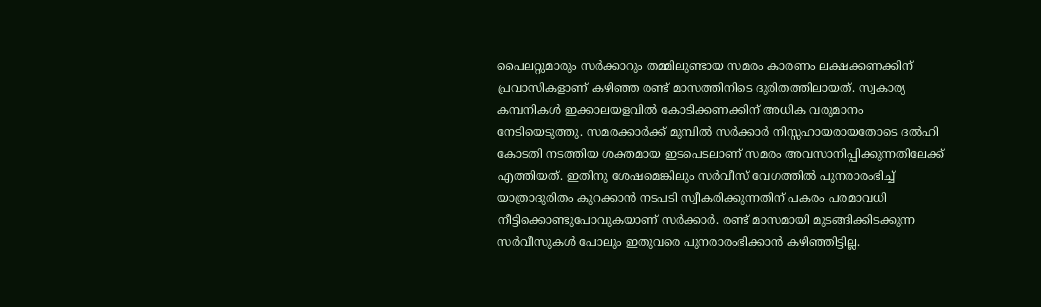പൈലറ്റുമാരും സര്‍ക്കാറും തമ്മിലുണ്ടായ സമരം കാരണം ലക്ഷക്കണക്കിന് പ്രവാസികളാണ് കഴിഞ്ഞ രണ്ട് മാസത്തിനിടെ ദുരിതത്തിലായത്. സ്വകാര്യ കമ്പനികള്‍ ഇക്കാലയളവില്‍ കോടിക്കണക്കിന് അധിക വരുമാനം നേടിയെടുത്തു. സമരക്കാര്‍ക്ക് മുമ്പില്‍ സര്‍ക്കാര്‍ നിസ്സഹായരായതോടെ ദല്‍ഹി കോടതി നടത്തിയ ശക്തമായ ഇടപെടലാണ് സമരം അവസാനിപ്പിക്കുന്നതിലേക്ക് എത്തിയത്. ഇതിനു ശേഷമെങ്കിലും സര്‍വീസ് വേഗത്തില്‍ പുനരാരംഭിച്ച് യാത്രാദുരിതം കുറക്കാന്‍ നടപടി സ്വീകരിക്കുന്നതിന് പകരം പരമാവധി നീട്ടിക്കൊണ്ടുപോവുകയാണ് സര്‍ക്കാര്‍. രണ്ട് മാസമായി മുടങ്ങിക്കിടക്കുന്ന സര്‍വീസുകള്‍ പോലും ഇതുവരെ പുനരാരംഭിക്കാന്‍ കഴിഞ്ഞിട്ടില്ല.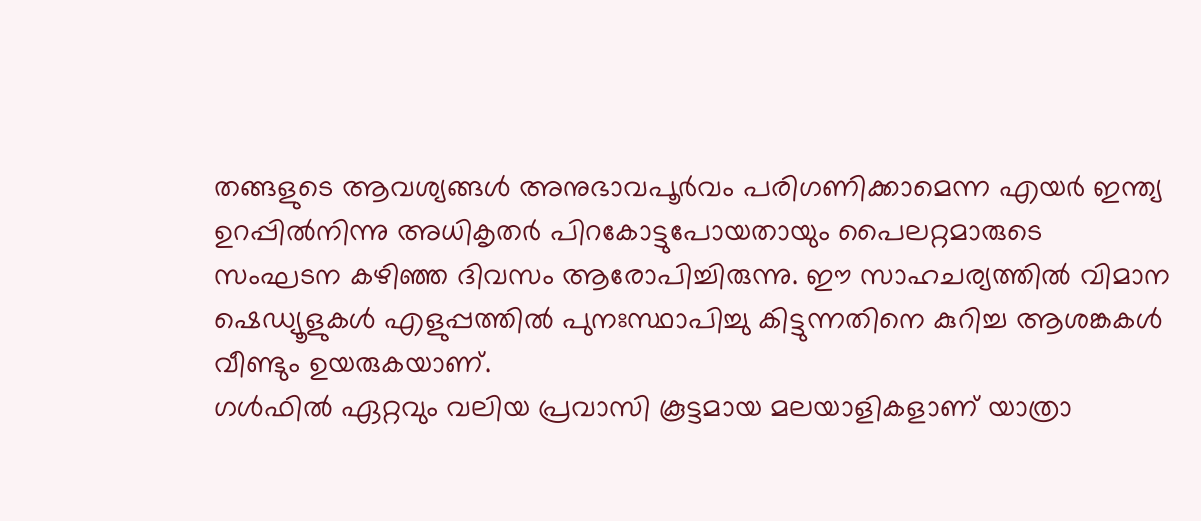തങ്ങളുടെ ആവശ്യങ്ങള്‍ അനുഭാവപൂര്‍വം പരിഗണിക്കാമെന്ന എയര്‍ ഇന്ത്യ ഉറപ്പില്‍നിന്നു അധികൃതര്‍ പിറകോട്ടുപോയതായും പൈലറ്റമാരുടെ സംഘടന കഴിഞ്ഞ ദിവസം ആരോപിച്ചിരുന്നു. ഈ സാഹചര്യത്തില്‍ വിമാന ഷെഡ്യൂളുകള്‍ എളുപ്പത്തില്‍ പുനഃസ്ഥാപിച്ചു കിട്ടുന്നതിനെ കുറിച്ച ആശങ്കകള്‍ വീണ്ടും ഉയരുകയാണ്.
ഗള്‍ഫില്‍ ഏറ്റവും വലിയ പ്രവാസി കൂട്ടമായ മലയാളികളാണ് യാത്രാ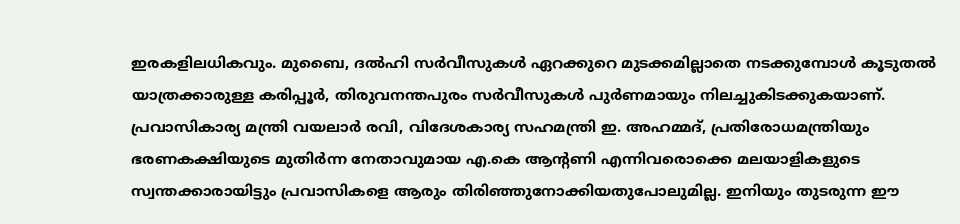ഇരകളിലധികവും. മുബൈ, ദല്‍ഹി സര്‍വീസുകള്‍ ഏറക്കുറെ മുടക്കമില്ലാതെ നടക്കുമ്പോള്‍ കൂടുതല്‍ യാത്രക്കാരുള്ള കരിപ്പൂര്‍, തിരുവനന്തപുരം സര്‍വീസുകള്‍ പുര്‍ണമായും നിലച്ചുകിടക്കുകയാണ്. പ്രവാസികാര്യ മന്ത്രി വയലാര്‍ രവി, വിദേശകാര്യ സഹമന്ത്രി ഇ. അഹമ്മദ്, പ്രതിരോധമന്ത്രിയും ഭരണകക്ഷിയുടെ മുതിര്‍ന്ന നേതാവുമായ എ.കെ ആന്‍റണി എന്നിവരൊക്കെ മലയാളികളുടെ സ്വന്തക്കാരായിട്ടും പ്രവാസികളെ ആരും തിരിഞ്ഞുനോക്കിയതുപോലുമില്ല. ഇനിയും തുടരുന്ന ഈ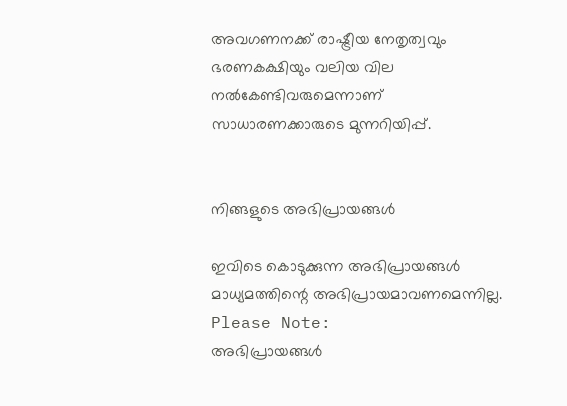അവഗണനക്ക് രാഷ്ട്രീയ നേതൃത്വവും ഭരണകക്ഷിയും വലിയ വില നല്‍കേണ്ടിവരുമെന്നാണ് സാധാരണക്കാരുടെ മുന്നറിയിപ്പ്.


നിങ്ങളുടെ അഭിപ്രായങ്ങള്‍

ഇവിടെ കൊടുക്കുന്ന അഭിപ്രായങ്ങള്‍ മാധ്യമത്തിന്റെ അഭിപ്രായമാവണമെന്നില്ല.
Please Note:
അഭിപ്രായങ്ങള്‍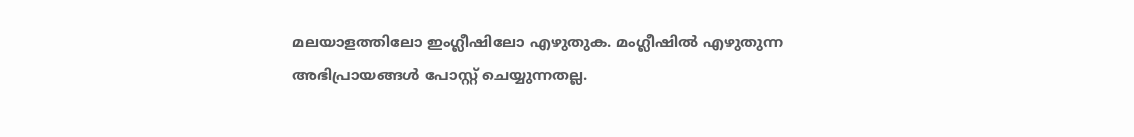മലയാളത്തിലോ ഇംഗ്ലീഷിലോ എഴുതുക. മംഗ്ലീഷില്‍ എഴുതുന്ന അഭിപ്രായങ്ങള്‍ പോസ്റ്റ് ചെയ്യുന്നതല്ല.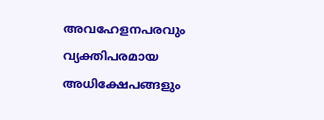അവഹേളനപരവും വ്യക്തിപരമായ അധിക്ഷേപങ്ങളും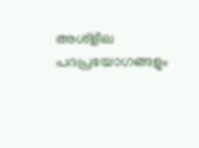അശ്ളീല പദപ്രയോഗങ്ങളും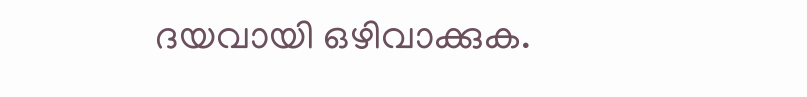ദയവായി ഒഴിവാക്കുക.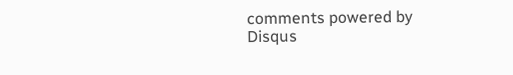comments powered by Disqus